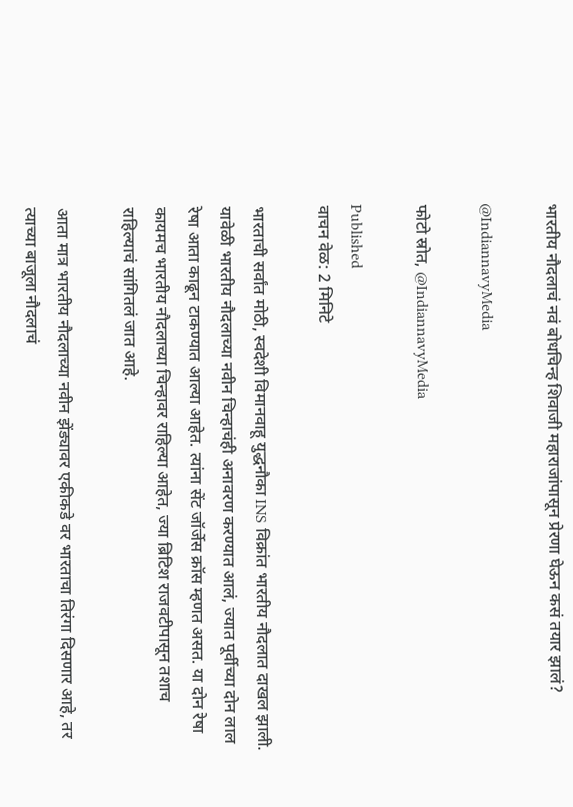भारतीय नौदलाचं नवं बोधचिन्ह शिवाजी महाराजांपासून प्रेरणा घेऊन कसं तयार झालं?

@IndiannavyMedia

फोटो स्रोत, @IndiannavyMedia

Published
वाचन वेळ: 2 मिनिटे

भारताची सर्वांत मोठी, स्वदेशी विमानवाहू युद्धनौका INS विक्रांत भारतीय नौदलात दाखल झाली. यावेळी भारतीय नौदलाच्या नवीन चिन्हाचंही अनावरण करण्यात आलं, ज्यात पूर्वीच्या दोन लाल रेषा आता काढून टाकण्यात आल्या आहेत. त्यांना सेंट जॉर्जेस क्रॉस म्हणत असत. या दोन रेषा कायमच भारतीय नौदलाच्या चिन्हावर राहिल्या आहेत, ज्या ब्रिटिश राजवटीपासून तशाच राहिल्याचं सांगितलं जात आहे.

आता मात्र भारतीय नौदलाच्या नवीन झेंड्यावर एकीकडे वर भारताचा तिरंगा दिसणार आहे, तर त्याच्या बाजूला नौदलाचं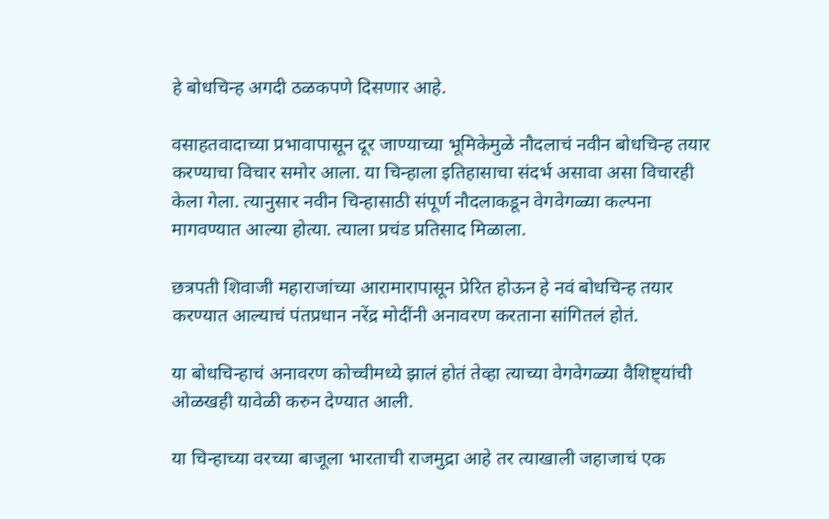हे बोधचिन्ह अगदी ठळकपणे दिसणार आहे.

वसाहतवादाच्या प्रभावापासून दूर जाण्याच्या भूमिकेमुळे नौदलाचं नवीन बोधचिन्ह तयार करण्याचा विचार समोर आला. या चिन्हाला इतिहासाचा संदर्भ असावा असा विचारही केला गेला. त्यानुसार नवीन चिन्हासाठी संपूर्ण नौदलाकडून वेगवेगळ्या कल्पना मागवण्यात आल्या होत्या. त्याला प्रचंड प्रतिसाद मिळाला.

छत्रपती शिवाजी महाराजांच्या आरामारापासून प्रेरित होऊन हे नवं बोधचिन्ह तयार करण्यात आल्याचं पंतप्रधान नरेंद्र मोदींनी अनावरण करताना सांगितलं होतं.

या बोधचिन्हाचं अनावरण कोच्चीमध्ये झालं होतं तेव्हा त्याच्या वेगवेगळ्या वैशिष्ट्यांची ओळखही यावेळी करुन देण्यात आली.

या चिन्हाच्या वरच्या बाजूला भारताची राजमुद्रा आहे तर त्याखाली जहाजाचं एक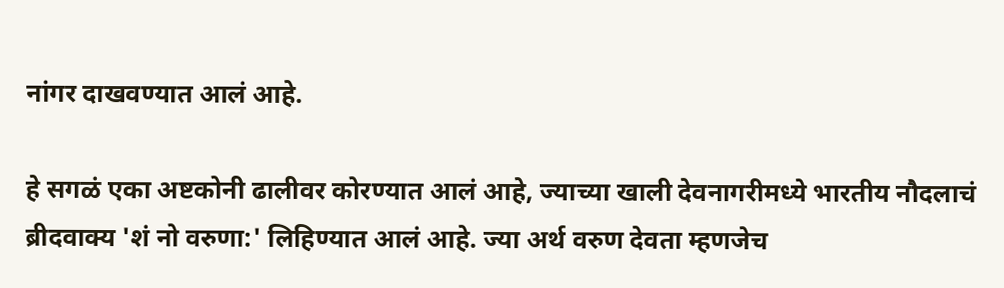नांगर दाखवण्यात आलं आहे.

हे सगळं एका अष्टकोनी ढालीवर कोरण्यात आलं आहे, ज्याच्या खाली देवनागरीमध्ये भारतीय नौदलाचं ब्रीदवाक्य 'शं नो वरुणा:' लिहिण्यात आलं आहे. ज्या अर्थ वरुण देवता म्हणजेच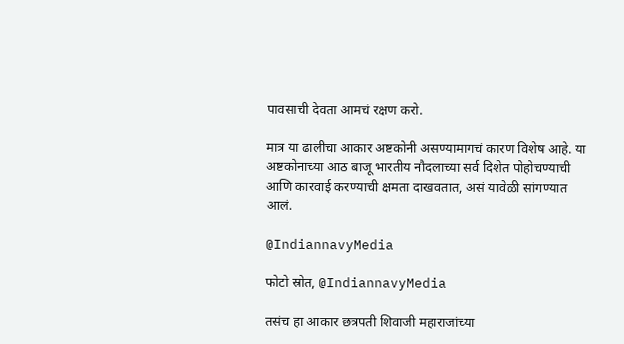पावसाची देवता आमचं रक्षण करो.

मात्र या ढालीचा आकार अष्टकोनी असण्यामागचं कारण विशेष आहे. या अष्टकोनाच्या आठ बाजू भारतीय नौदलाच्या सर्व दिशेत पोहोचण्याची आणि कारवाई करण्याची क्षमता दाखवतात, असं यावेळी सांगण्यात आलं.

@IndiannavyMedia

फोटो स्रोत, @IndiannavyMedia

तसंच हा आकार छत्रपती शिवाजी महाराजांच्या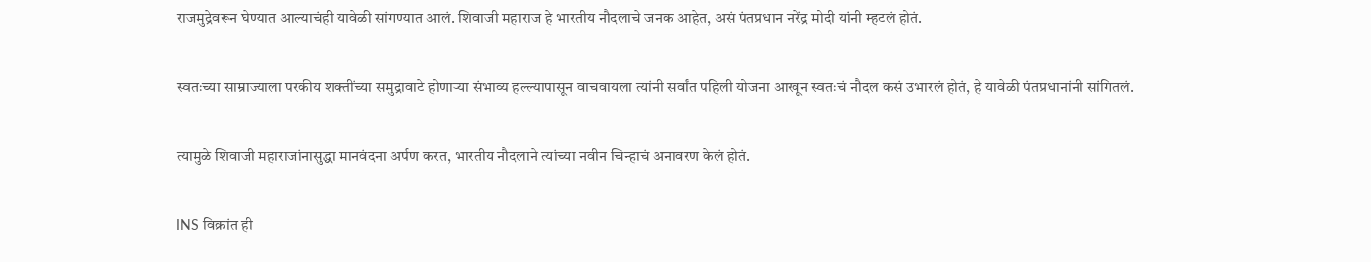राजमुद्रेवरून घेण्यात आल्याचंही यावेळी सांगण्यात आलं. शिवाजी महाराज हे भारतीय नौदलाचे जनक आहेत, असं पंतप्रधान नरेंद्र मोदी यांनी म्हटलं होतं.

स्वतःच्या साम्राज्याला परकीय शक्तींच्या समुद्रावाटे होणाऱ्या संभाव्य हल्ल्यापासून वाचवायला त्यांनी सर्वांत पहिली योजना आखून स्वतःचं नौदल कसं उभारलं होतं, हे यावेळी पंतप्रधानांनी सांगितलं.

त्यामुळे शिवाजी महाराजांनासुद्धा मानवंदना अर्पण करत, भारतीय नौदलाने त्यांच्या नवीन चिन्हाचं अनावरण केलं होतं.

INS विक्रांत ही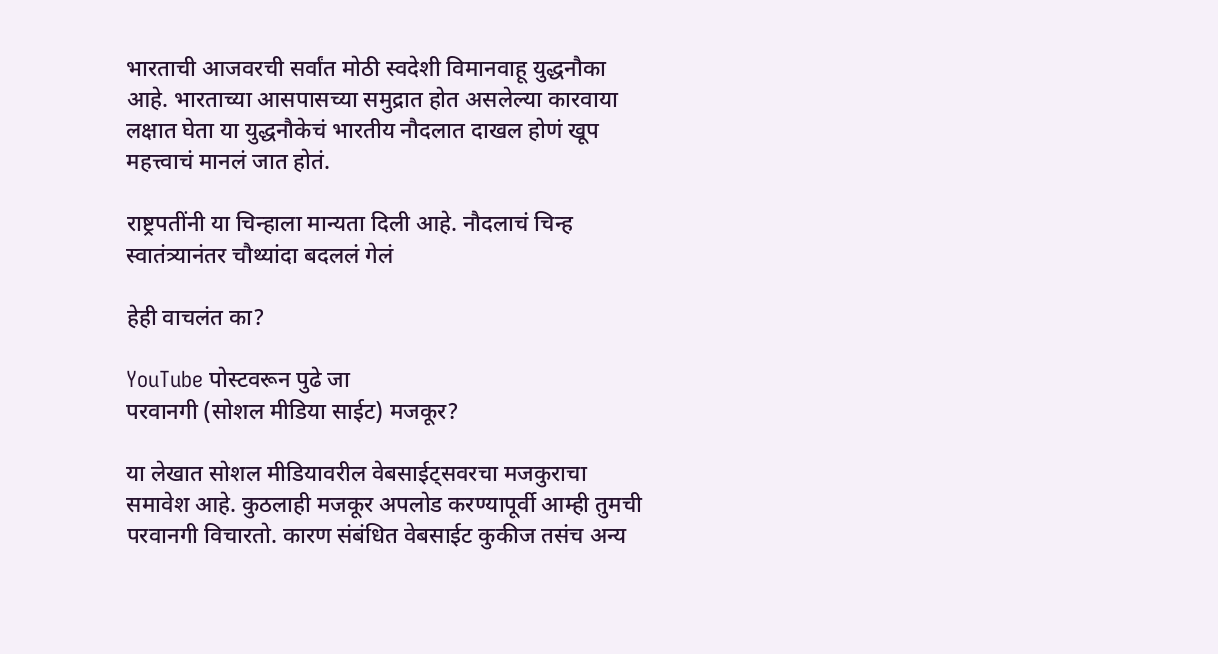भारताची आजवरची सर्वांत मोठी स्वदेशी विमानवाहू युद्धनौका आहे. भारताच्या आसपासच्या समुद्रात होत असलेल्या कारवाया लक्षात घेता या युद्धनौकेचं भारतीय नौदलात दाखल होणं खूप महत्त्वाचं मानलं जात होतं.

राष्ट्रपतींनी या चिन्हाला मान्यता दिली आहे. नौदलाचं चिन्ह स्वातंत्र्यानंतर चौथ्यांदा बदललं गेलं

हेही वाचलंत का?

YouTube पोस्टवरून पुढे जा
परवानगी (सोशल मीडिया साईट) मजकूर?

या लेखात सोशल मीडियावरील वेबसाईट्सवरचा मजकुराचा समावेश आहे. कुठलाही मजकूर अपलोड करण्यापूर्वी आम्ही तुमची परवानगी विचारतो. कारण संबंधित वेबसाईट कुकीज तसंच अन्य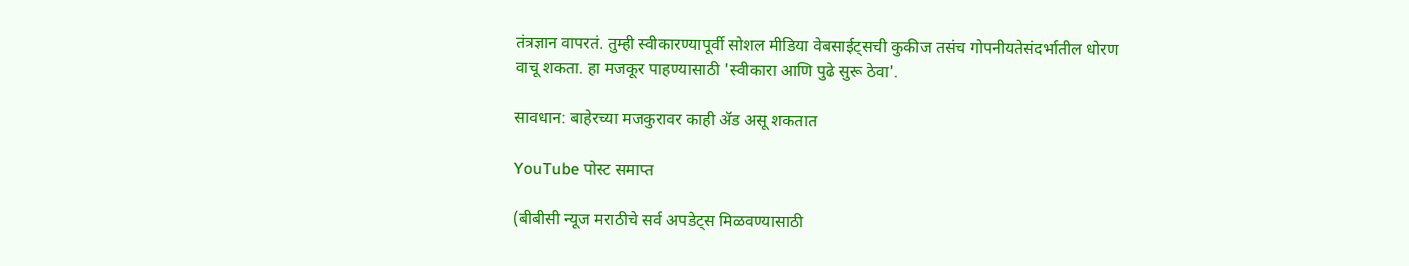तंत्रज्ञान वापरतं. तुम्ही स्वीकारण्यापूर्वी सोशल मीडिया वेबसाईट्सची कुकीज तसंच गोपनीयतेसंदर्भातील धोरण वाचू शकता. हा मजकूर पाहण्यासाठी 'स्वीकारा आणि पुढे सुरू ठेवा'.

सावधान: बाहेरच्या मजकुरावर काही ॲड असू शकतात

YouTube पोस्ट समाप्त

(बीबीसी न्यूज मराठीचे सर्व अपडेट्स मिळवण्यासाठी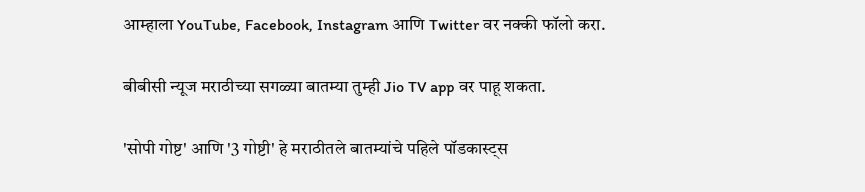आम्हाला YouTube, Facebook, Instagram आणि Twitter वर नक्की फॉलो करा.

बीबीसी न्यूज मराठीच्या सगळ्या बातम्या तुम्ही Jio TV app वर पाहू शकता.

'सोपी गोष्ट' आणि '3 गोष्टी' हे मराठीतले बातम्यांचे पहिले पॉडकास्ट्स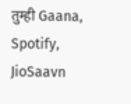तुम्ही Gaana, Spotify, JioSaavn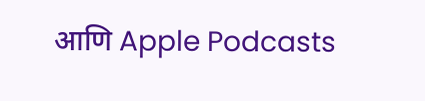आणि Apple Podcasts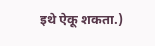इथे ऐकू शकता.)